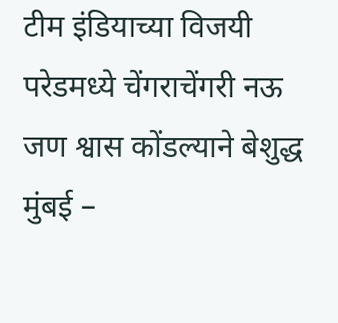टीम इंडियाच्या विजयी परेडमध्ये चेंगराचेंगरी नऊ जण श्वास कोंडल्याने बेशुद्ध
मुंबई –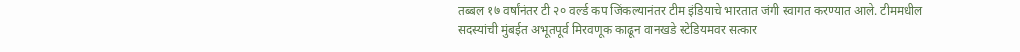तब्बल १७ वर्षांनंतर टी २० वर्ल्ड कप जिंकल्यानंतर टीम इंडियाचे भारतात जंगी स्वागत करण्यात आले. टीममधील सदस्यांची मुंबईत अभूतपूर्व मिरवणूक काढून वानखडे स्टेडियमवर सत्कार